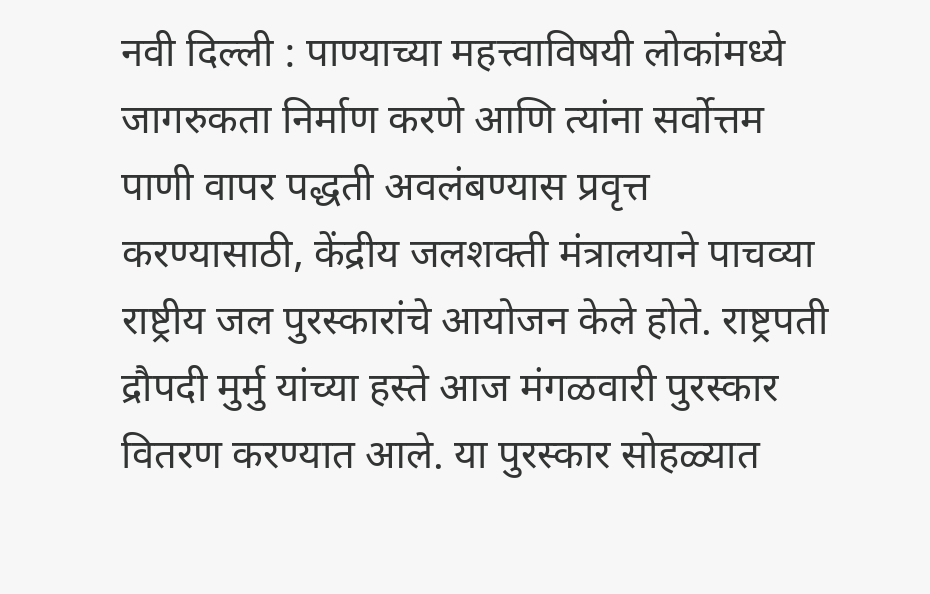नवी दिल्ली : पाण्याच्या महत्त्वाविषयी लोकांमध्ये जागरुकता निर्माण करणे आणि त्यांना सर्वोत्तम पाणी वापर पद्धती अवलंबण्यास प्रवृत्त करण्यासाठी, केंद्रीय जलशक्ती मंत्रालयाने पाचव्या राष्ट्रीय जल पुरस्कारांचे आयोजन केले होते. राष्ट्रपती द्रौपदी मुर्मु यांच्या हस्ते आज मंगळवारी पुरस्कार वितरण करण्यात आले. या पुरस्कार सोहळ्यात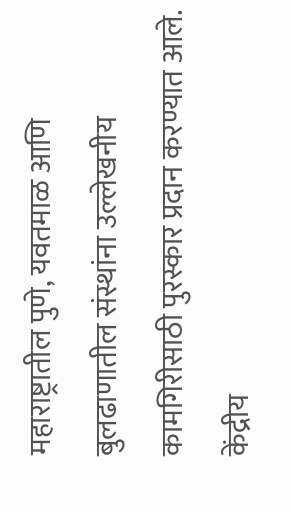महाराष्ट्रातील पुणे, यवतमाळ आणि बुलढाणातील संस्थांना उल्लेखनीय कामगिरीसाठी पुरस्कार प्रदान करण्यात आले. केंद्रीय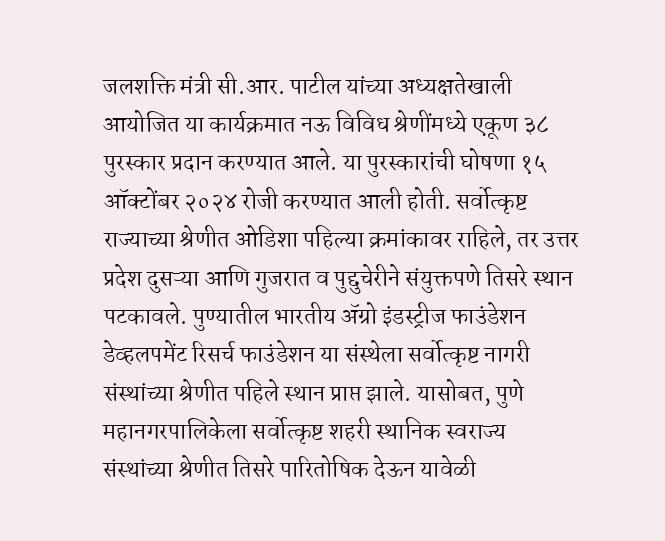जलशक्ति मंत्री सी.आर. पाटील यांच्या अध्यक्षतेखाली आयोजित या कार्यक्रमात नऊ विविध श्रेणींमध्ये एकूण ३८ पुरस्कार प्रदान करण्यात आले. या पुरस्कारांची घोषणा १५ ऑक्टोंबर २०२४ रोजी करण्यात आली होती. सर्वोत्कृष्ट राज्याच्या श्रेणीत ओडिशा पहिल्या क्रमांकावर राहिले, तर उत्तर प्रदेश दुसऱ्या आणि गुजरात व पुद्दुचेरीने संयुक्तपणे तिसरे स्थान पटकावले. पुण्यातील भारतीय ॲग्रो इंडस्ट्रीज फाउंडेशन डेव्हलपमेंट रिसर्च फाउंडेशन या संस्थेला सर्वोत्कृष्ट नागरी संस्थांच्या श्रेणीत पहिले स्थान प्राप्त झाले. यासोबत, पुणे महानगरपालिकेला सर्वोत्कृष्ट शहरी स्थानिक स्वराज्य संस्थांच्या श्रेणीत तिसरे पारितोषिक देऊन यावेळी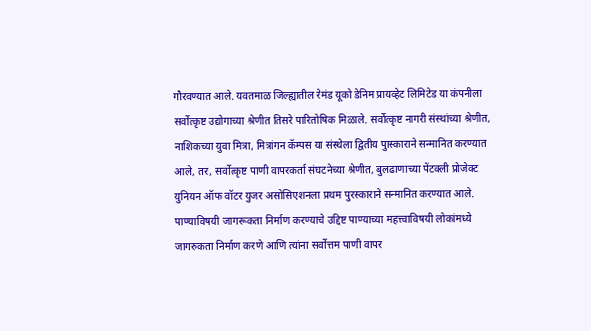गौरवण्यात आले. यवतमाळ जिल्ह्यातील रेमंड यूको डेनिम प्रायव्हेट लिमिटेड या कंपनीला सर्वोत्कृष्ट उद्योगाच्या श्रेणीत तिसरे पारितोषिक मिळाले. सर्वोत्कृष्ट नागरी संस्थांच्या श्रेणीत, नाशिकच्या युवा मित्रा, मित्रांगन कॅम्पस या संस्थेला द्वितीय पुास्काराने सन्मानित करण्यात आले, तर, सर्वोत्कृष्ट पाणी वापरकर्ता संघटनेच्या श्रेणीत, बुलढाणाच्या पेंटक्ली प्रोजेक्ट युनियन ऑफ वॉटर युजर असोसिएशनला प्रथम पुरस्काराने सन्मानित करण्यात आले. पाण्याविषयी जागरूकता निर्माण करण्याचे उद्दिष्ट पाण्याच्या महत्त्वाविषयी लोकांमध्ये जागरुकता निर्माण करणे आणि त्यांना सर्वोत्तम पाणी वापर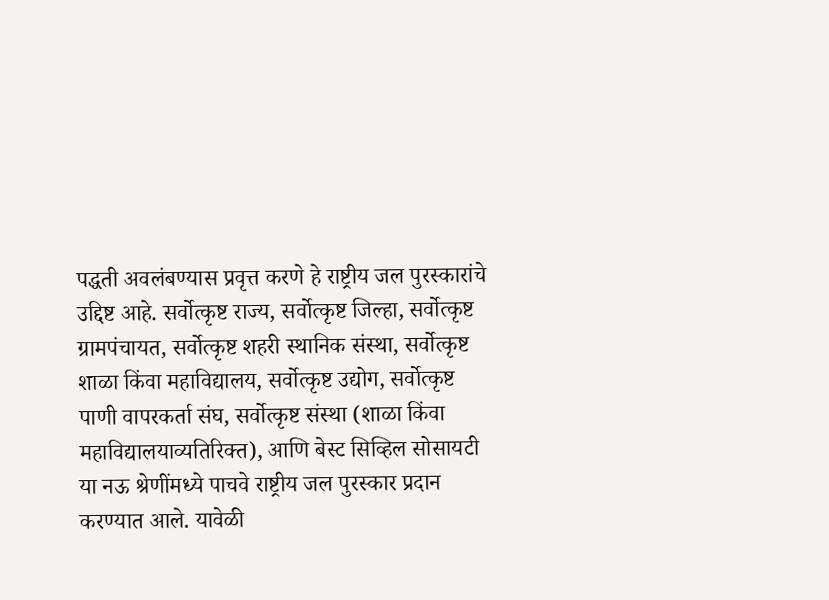पद्धती अवलंबण्यास प्रवृत्त करणे हे राष्ट्रीय जल पुरस्कारांचे उद्दिष्ट आहे. सर्वोत्कृष्ट राज्य, सर्वोत्कृष्ट जिल्हा, सर्वोत्कृष्ट ग्रामपंचायत, सर्वोत्कृष्ट शहरी स्थानिक संस्था, सर्वोत्कृष्ट शाळा किंवा महाविद्यालय, सर्वोत्कृष्ट उद्योग, सर्वोत्कृष्ट पाणी वापरकर्ता संघ, सर्वोत्कृष्ट संस्था (शाळा किंवा महाविद्यालयाव्यतिरिक्त), आणि बेस्ट सिव्हिल सोसायटी या नऊ श्रेणींमध्ये पाचवे राष्ट्रीय जल पुरस्कार प्रदान करण्यात आले. यावेळी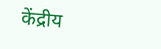केंद्रीय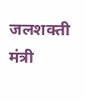जलशक्ती मंत्री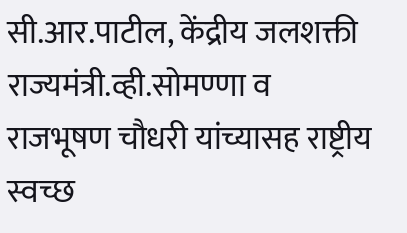सी.आर.पाटील, केंद्रीय जलशक्ती राज्यमंत्री.व्ही.सोमण्णा व राजभूषण चौधरी यांच्यासह राष्ट्रीय स्वच्छ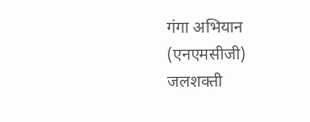गंगा अभियान (एनएमसीजी) जलशक्ती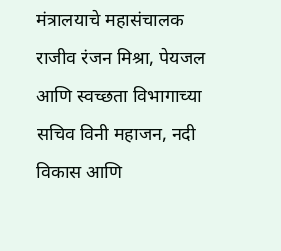मंत्रालयाचे महासंचालक राजीव रंजन मिश्रा, पेयजल आणि स्वच्छता विभागाच्या सचिव विनी महाजन, नदी विकास आणि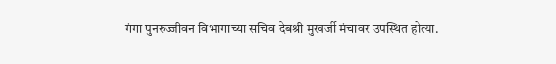गंगा पुनरुज्जीवन विभागाच्या सचिव देबश्री मुखर्जी मंचावर उपस्थित होत्या.